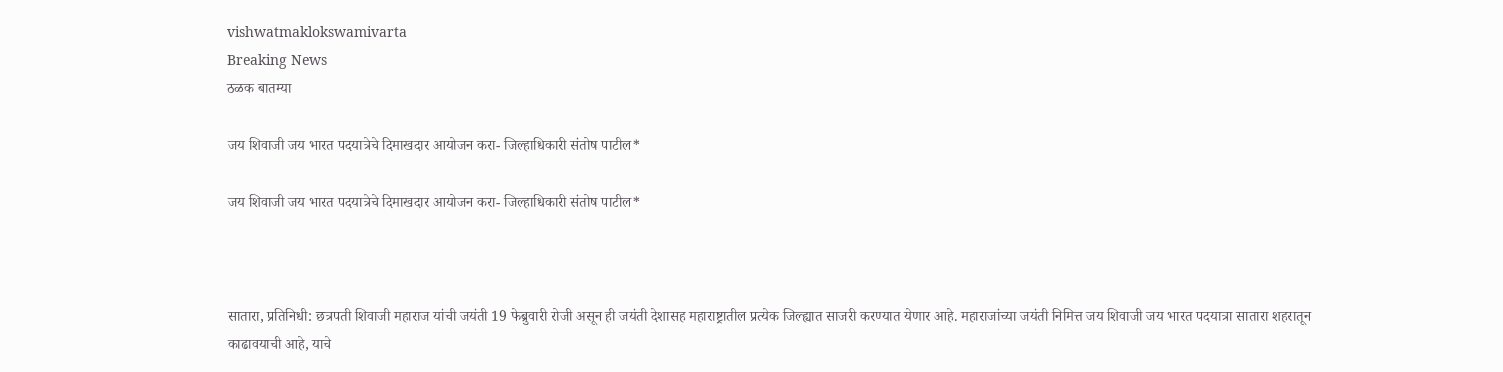vishwatmaklokswamivarta
Breaking News
ठळक बातम्या

जय शिवाजी जय भारत पदयात्रेचे दिमाखदार आयोजन करा- जिल्हाधिकारी संतोष पाटील*

जय शिवाजी जय भारत पदयात्रेचे दिमाखदार आयोजन करा- जिल्हाधिकारी संतोष पाटील*



सातारा, प्रतिनिधी: छत्रपती शिवाजी महाराज यांची जयंती 19 फेब्रुवारी रोजी असून ही जयंती देशासह महाराष्ट्रातील प्रत्येक जिल्ह्यात साजरी करण्यात येणार आहे. महाराजांच्या जयंती निमित्त जय शिवाजी जय भारत पदयात्रा सातारा शहरातून काढावयाची आहे, याचे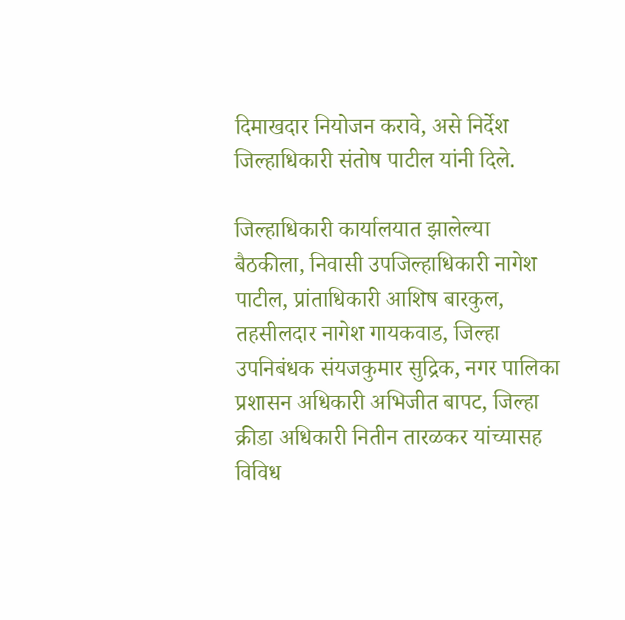दिमाखदार नियोजन करावे, असे निर्देश जिल्हाधिकारी संतोष पाटील यांनी दिले.

जिल्हाधिकारी कार्यालयात झालेल्या बैठकीला, निवासी उपजिल्हाधिकारी नागेश पाटील, प्रांताधिकारी आशिष बारकुल, तहसीलदार नागेश गायकवाड, जिल्हा उपनिबंधक संयजकुमार सुद्रिक, नगर पालिका प्रशासन अधिकारी अभिजीत बापट, जिल्हा क्रीडा अधिकारी नितीन तारळकर यांच्यासह विविध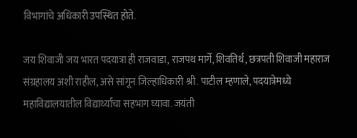विभागांचे अधिकारी उपस्थित होते.

जय शिवाजी जय भारत पदयात्रा ही राजवाडा, राजपथ मार्गे, शिवतिर्थ, छत्रपती शिवाजी महाराज संग्रहालय अशी राहील, असे सांगून जिल्हाधिकारी श्री. पाटील म्हणाले, पदयात्रेमध्ये महाविद्यालयातील विद्यार्थ्यांचा सहभाग घ्यावा. जयंती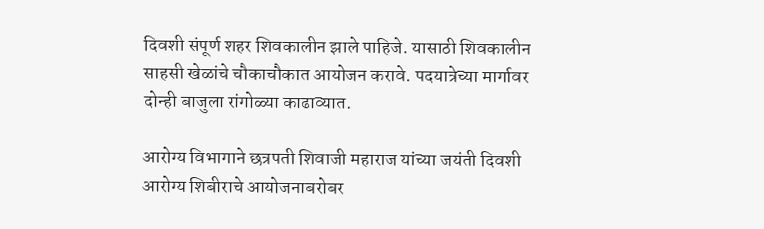दिवशी संपूर्ण शहर शिवकालीन झाले पाहिजे. यासाठी शिवकालीन साहसी खेळांचे चौकाचौकात आयोजन करावे. पदयात्रेच्या मार्गावर दोन्ही बाजुला रांगोळ्या काढाव्यात.

आरोग्य विभागाने छत्रपती शिवाजी महाराज यांच्या जयंती दिवशी आरोग्य शिबीराचे आयोजनाबरोबर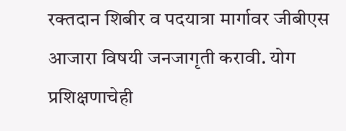रक्तदान शिबीर व पदयात्रा मार्गावर जीबीएस आजारा विषयी जनजागृती करावी. योग प्रशिक्षणाचेही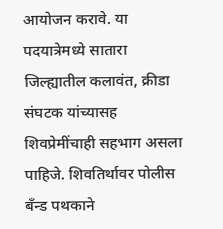आयोजन करावे. या पदयात्रेमध्ये सातारा जिल्ह्यातील कलावंत, क्रीडा संघटक यांच्यासह शिवप्रेमींचाही सहभाग असला पाहिजे. शिवतिर्थावर पोलीस बँन्ड पथकाने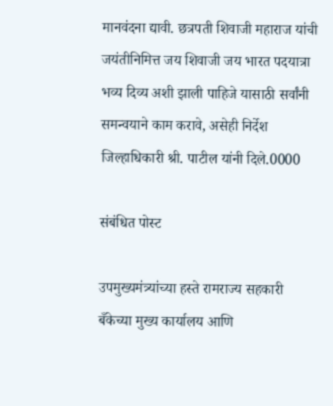मानवंदना द्यावी. छत्रपती शिवाजी महाराज यांची जयंतीनिमित्त जय शिवाजी जय भारत पदयात्रा भव्य दिव्य अशी झाली पाहिजे यासाठी सर्वांनी समन्वयाने काम करावे, असेही निर्देश जिल्हाधिकारी श्री. पाटील यांनी दिले.0000

संबंधित पोस्ट

उपमुख्यमंत्र्यांच्या हस्ते रामराज्य सहकारी बँकेच्या मुख्य कार्यालय आणि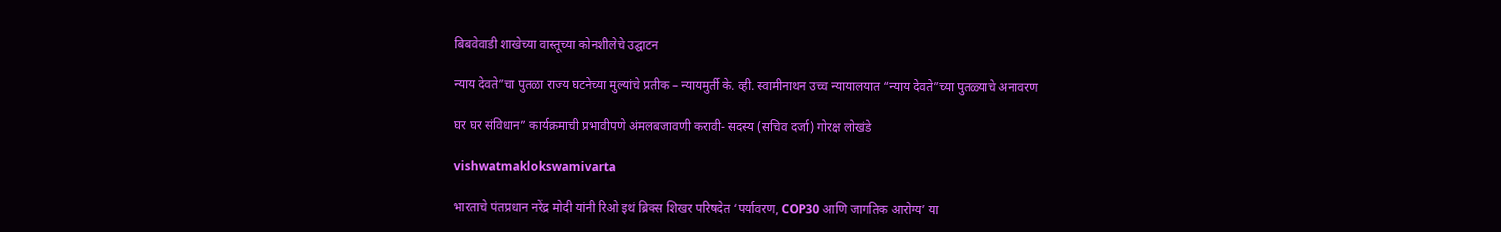बिबवेवाडी शाखेच्या वास्तूच्या कोनशीलेचे उद्घाटन

न्याय देवते”चा पुतळा राज्य घटनेच्या मुल्यांचे प्रतीक – न्यायमुर्ती के. व्ही. स्वामीनाथन उच्च न्यायालयात “न्याय देवते”च्या पुतळ्याचे अनावरण

घर घर संविधान” कार्यक्रमाची प्रभावीपणे अंमलबजावणी करावी- सदस्य (सचिव दर्जा) गोरक्ष लोखंडे

vishwatmaklokswamivarta

भारताचे पंतप्रधान नरेंद्र मोदी यांनी रिओ इथं ब्रिक्स शिखर परिषदेत ‘पर्यावरण, COP30 आणि जागतिक आरोग्य’ या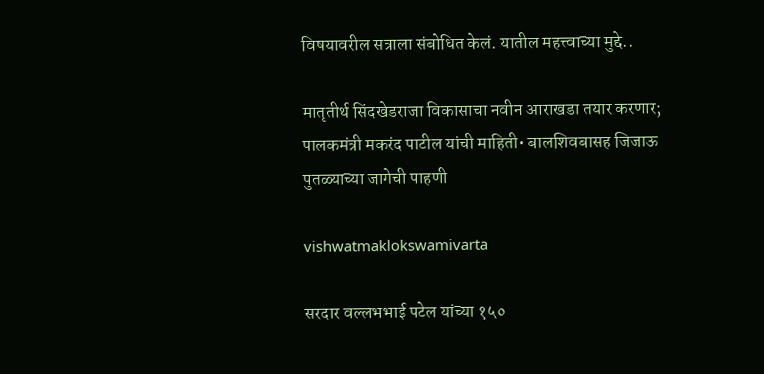विषयावरील सत्राला संबोधित केलं. यातील महत्त्वाच्या मुद्दे..

मातृतीर्थ सिंदखेडराजा विकासाचा नवीन आराखडा तयार करणार; पालकमंत्री मकरंद पाटील यांची माहिती• बालशिवबासह जिजाऊ पुतळ्याच्या जागेची पाहणी

vishwatmaklokswamivarta

सरदार वल्लभभाई पटेल यांच्या १५०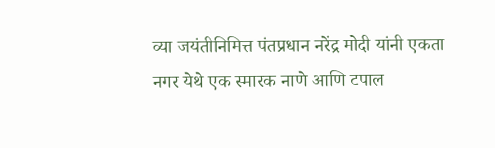व्या जयंतीनिमित्त पंतप्रधान नरेंद्र मोदी यांनी एकता नगर येथे एक स्मारक नाणे आणि टपाल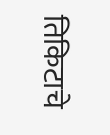तिकिटाचे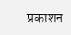प्रकाशन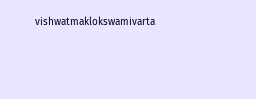vishwatmaklokswamivarta